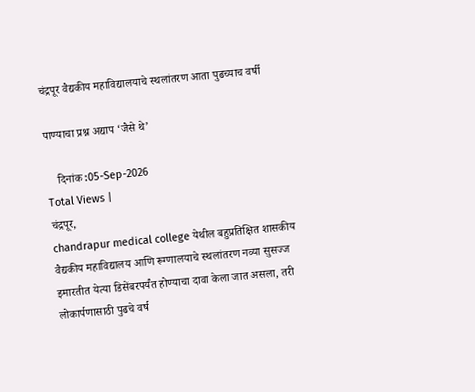चंद्रपूर वैद्यकीय महाविद्यालयाचे स्थलांतरण आता पुढच्याच वर्षी

पाण्याचा प्रश्न अद्याप ‘जैसे थे’

    दिनांक :05-Sep-2026
Total Views |
चंद्रपूर,
chandrapur medical college येथील बहुप्रतिक्षित शासकीय वैद्यकीय महाविद्यालय आणि रूग्णालयाचे स्थलांतरण नव्या सुसज्ज इमारतीत येत्या डिसेंबरपर्यंत होण्याचा दावा केला जात असला, तरी लोकार्पणासाठी पुढचे वर्ष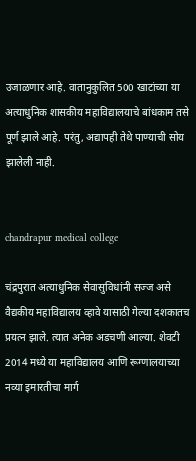उजाळणार आहे. वातानुकुलित 500 खाटांच्या या अत्याधुनिक शासकीय महाविद्यालयाचे बांधकाम तसे पूर्ण झाले आहे. परंतु, अद्यापही तेथे पाण्याची सोय झालेली नाही.


chandrapur medical college

चंद्रपुरात अत्याधुनिक सेवासुविधांनी सज्ज असे वैद्यकीय महाविद्यालय व्हावे यासाठी गेल्या दशकातच प्रयत्न झाले. त्यात अनेक अडचणी आल्या. शेवटी 2014 मध्ये या महाविद्यालय आणि रूग्णालयाच्या नव्या इमारतीचा मार्ग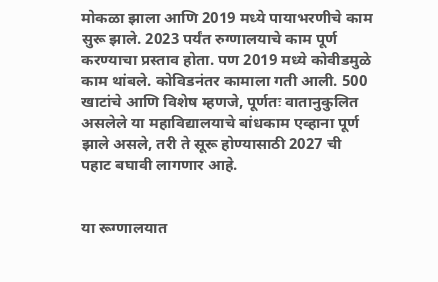मोकळा झाला आणि 2019 मध्ये पायाभरणीचे काम सुरू झाले. 2023 पर्यंत रुग्णालयाचे काम पूर्ण करण्याचा प्रस्ताव होता. पण 2019 मध्ये कोवीडमुळे काम थांबले. कोविडनंतर कामाला गती आली. 500 खाटांचे आणि विशेष म्हणजे, पूर्णतः वातानुकुलित असलेले या महाविद्यालयाचे बांधकाम एव्हाना पूर्ण झाले असले, तरी ते सूरू होण्यासाठी 2027 ची पहाट बघावी लागणार आहे.


या रूग्णालयात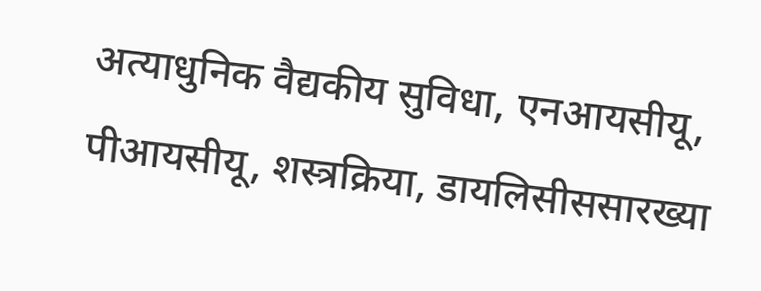अत्याधुनिक वैद्यकीय सुविधा, एनआयसीयू, पीआयसीयू, शस्त्रक्रिया, डायलिसीससारख्या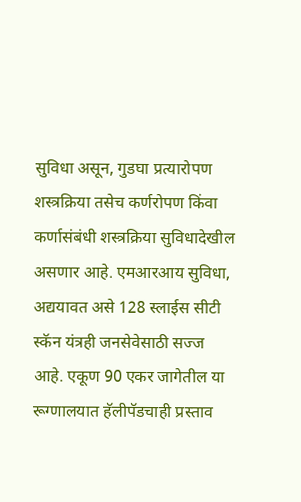सुविधा असून, गुडघा प्रत्यारोपण शस्त्रक्रिया तसेच कर्णरोपण किंवा कर्णासंबंधी शस्त्रक्रिया सुविधादेखील असणार आहे. एमआरआय सुविधा, अद्ययावत असे 128 स्लाईस सीटी स्कॅन यंत्रही जनसेवेसाठी सज्ज आहे. एकूण 90 एकर जागेतील या रूग्णालयात हॅलीपॅडचाही प्रस्ताव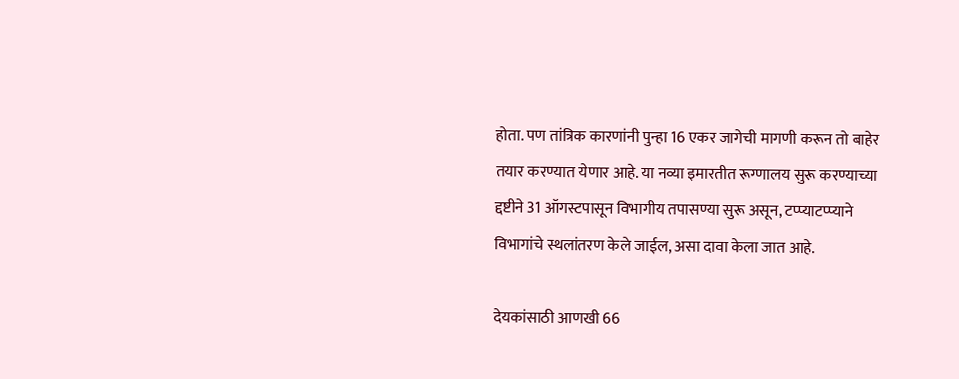होता. पण तांत्रिक कारणांनी पुन्हा 16 एकर जागेची मागणी करून तो बाहेर तयार करण्यात येणार आहे. या नव्या इमारतीत रूग्णालय सुरू करण्याच्या द्दष्टीने 31 ऑगस्टपासून विभागीय तपासण्या सुरू असून, टप्प्याटप्प्याने विभागांचे स्थलांतरण केले जाईल, असा दावा केला जात आहे.

देयकांसाठी आणखी 66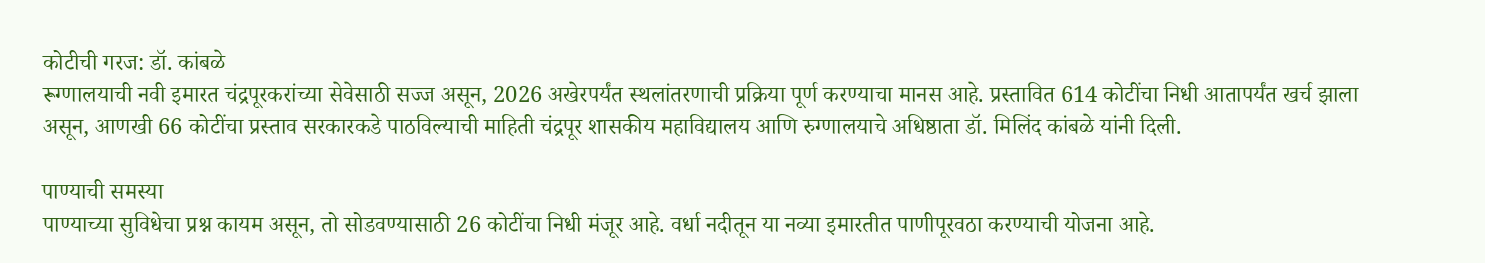कोटीची गरज: डॉ. कांबळे
रूग्णालयाची नवी इमारत चंद्रपूरकरांच्या सेवेसाठी सज्ज असून, 2026 अखेरपर्यंत स्थलांतरणाची प्रक्रिया पूर्ण करण्याचा मानस आहे. प्रस्तावित 614 कोटींचा निधी आतापर्यंत खर्च झाला असून, आणखी 66 कोटींचा प्रस्ताव सरकारकडे पाठविल्याची माहिती चंद्रपूर शासकीय महाविद्यालय आणि रुग्णालयाचे अधिष्ठाता डॉ. मिलिंद कांबळे यांनी दिली.

पाण्याची समस्या
पाण्याच्या सुविधेचा प्रश्न कायम असून, तो सोडवण्यासाठी 26 कोटींचा निधी मंजूर आहे. वर्धा नदीतून या नव्या इमारतीत पाणीपूरवठा करण्याची योजना आहे.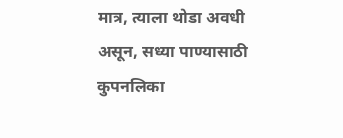मात्र, त्याला थोडा अवधी असून, सध्या पाण्यासाठी कुपनलिका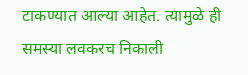टाकण्यात आल्या आहेत. त्यामुळे ही समस्या लवकरच निकाली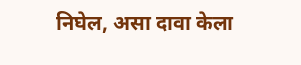निघेल, असा दावा केला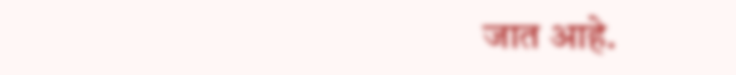जात आहे.